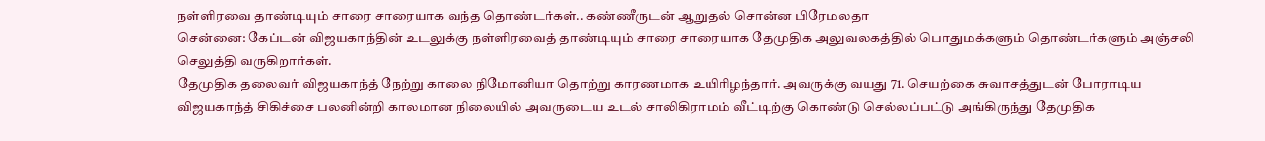நள்ளிரவை தாண்டியும் சாரை சாரையாக வந்த தொண்டர்கள்.. கண்ணீருடன் ஆறுதல் சொன்ன பிரேமலதா
சென்னை: கேப்டன் விஜயகாந்தின் உடலுக்கு நள்ளிரவைத் தாண்டியும் சாரை சாரையாக தேமுதிக அலுவலகத்தில் பொதுமக்களும் தொண்டர்களும் அஞ்சலி செலுத்தி வருகிறார்கள்.
தேமுதிக தலைவர் விஜயகாந்த் நேற்று காலை நிமோனியா தொற்று காரணமாக உயிரிழந்தார். அவருக்கு வயது 71. செயற்கை சுவாசத்துடன் போராடிய விஜயகாந்த் சிகிச்சை பலனின்றி காலமான நிலையில் அவருடைய உடல் சாலிகிராமம் வீட்டிற்கு கொண்டு செல்லப்பட்டு அங்கிருந்து தேமுதிக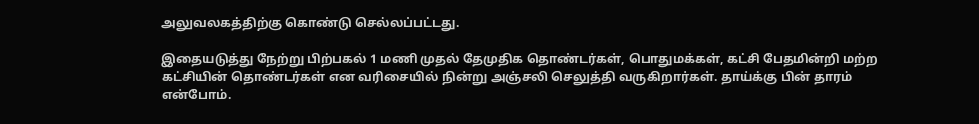அலுவலகத்திற்கு கொண்டு செல்லப்பட்டது.

இதையடுத்து நேற்று பிற்பகல் 1 மணி முதல் தேமுதிக தொண்டர்கள், பொதுமக்கள், கட்சி பேதமின்றி மற்ற கட்சியின் தொண்டர்கள் என வரிசையில் நின்று அஞ்சலி செலுத்தி வருகிறார்கள். தாய்க்கு பின் தாரம் என்போம்.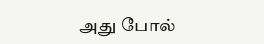அது போல்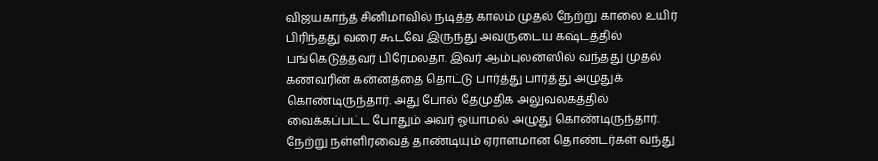விஜயகாந்த் சினிமாவில் நடித்த காலம் முதல் நேற்று காலை உயிர் பிரிந்தது வரை கூடவே இருந்து அவருடைய கஷ்டத்தில் பங்கெடுத்தவர் பிரேமலதா. இவர் ஆம்புலன்ஸில் வந்தது முதல் கணவரின் கன்னத்தை தொட்டு பார்த்து பார்த்து அழுதுக் கொண்டிருந்தார். அது போல் தேமுதிக அலுவலகத்தில் வைக்கப்பட்ட போதும் அவர் ஓயாமல் அழுது கொண்டிருந்தார்.
நேற்று நள்ளிரவைத் தாண்டியும் ஏராளமான தொண்டர்கள் வந்து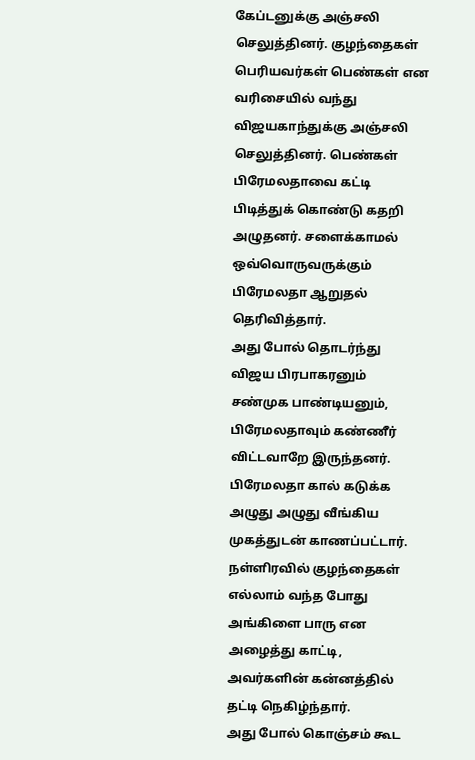கேப்டனுக்கு அஞ்சலி செலுத்தினர். குழந்தைகள் பெரியவர்கள் பெண்கள் என வரிசையில் வந்து விஜயகாந்துக்கு அஞ்சலி செலுத்தினர். பெண்கள் பிரேமலதாவை கட்டி பிடித்துக் கொண்டு கதறி அழுதனர். சளைக்காமல் ஒவ்வொருவருக்கும் பிரேமலதா ஆறுதல் தெரிவித்தார்.
அது போல் தொடர்ந்து விஜய பிரபாகரனும் சண்முக பாண்டியனும், பிரேமலதாவும் கண்ணீர் விட்டவாறே இருந்தனர். பிரேமலதா கால் கடுக்க அழுது அழுது வீங்கிய முகத்துடன் காணப்பட்டார். நள்ளிரவில் குழந்தைகள் எல்லாம் வந்த போது அங்கிளை பாரு என அழைத்து காட்டி, அவர்களின் கன்னத்தில் தட்டி நெகிழ்ந்தார்.
அது போல் கொஞ்சம் கூட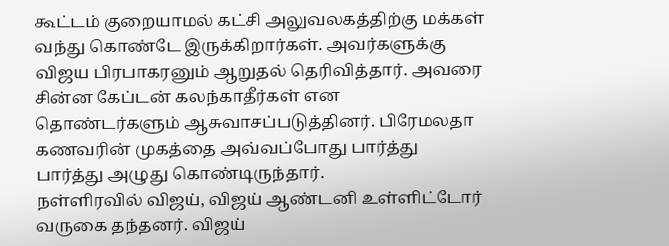கூட்டம் குறையாமல் கட்சி அலுவலகத்திற்கு மக்கள் வந்து கொண்டே இருக்கிறார்கள். அவர்களுக்கு விஜய பிரபாகரனும் ஆறுதல் தெரிவித்தார். அவரை சின்ன கேப்டன் கலந்காதீர்கள் என தொண்டர்களும் ஆசுவாசப்படுத்தினர். பிரேமலதா கணவரின் முகத்தை அவ்வப்போது பார்த்து பார்த்து அழுது கொண்டிருந்தார்.
நள்ளிரவில் விஜய், விஜய் ஆண்டனி உள்ளிட்டோர் வருகை தந்தனர். விஜய்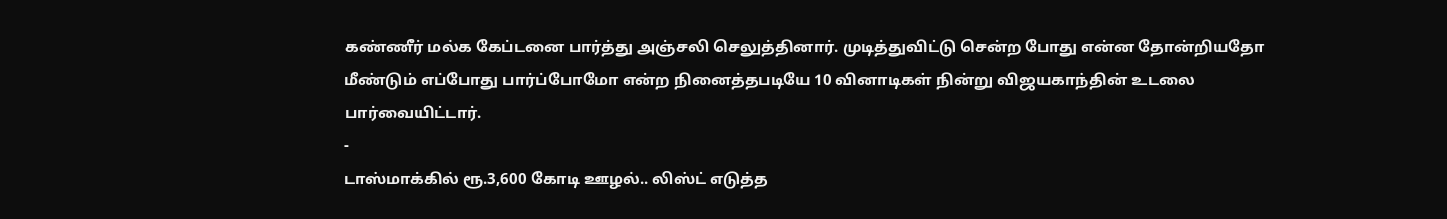கண்ணீர் மல்க கேப்டனை பார்த்து அஞ்சலி செலுத்தினார். முடித்துவிட்டு சென்ற போது என்ன தோன்றியதோ மீண்டும் எப்போது பார்ப்போமோ என்ற நினைத்தபடியே 10 வினாடிகள் நின்று விஜயகாந்தின் உடலை பார்வையிட்டார்.
-
டாஸ்மாக்கில் ரூ.3,600 கோடி ஊழல்.. லிஸ்ட் எடுத்த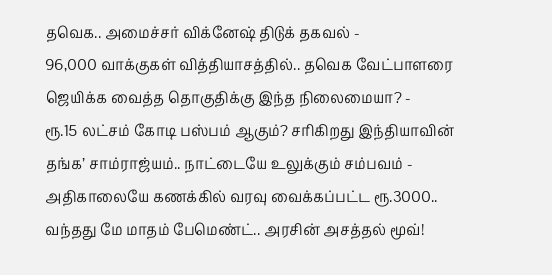தவெக.. அமைச்சர் விக்னேஷ் திடுக் தகவல் -
96,000 வாக்குகள் வித்தியாசத்தில்.. தவெக வேட்பாளரை ஜெயிக்க வைத்த தொகுதிக்கு இந்த நிலைமையா? -
ரூ.15 லட்சம் கோடி பஸ்பம் ஆகும்? சரிகிறது இந்தியாவின் தங்க’ சாம்ராஜ்யம்.. நாட்டையே உலுக்கும் சம்பவம் -
அதிகாலையே கணக்கில் வரவு வைக்கப்பட்ட ரூ.3000.. வந்தது மே மாதம் பேமெண்ட்.. அரசின் அசத்தல் மூவ்!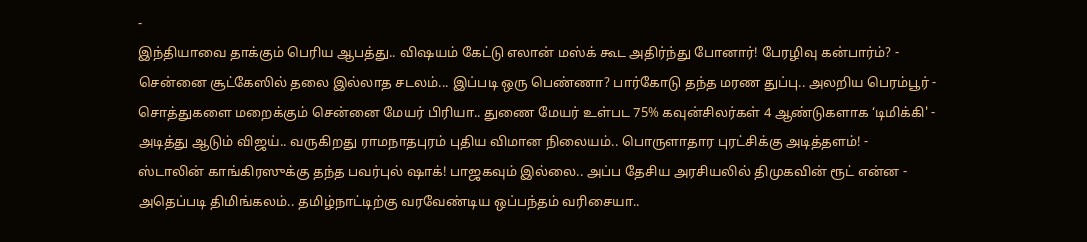-
இந்தியாவை தாக்கும் பெரிய ஆபத்து.. விஷயம் கேட்டு எலான் மஸ்க் கூட அதிர்ந்து போனார்! பேரழிவு கன்பார்ம்? -
சென்னை சூட்கேஸில் தலை இல்லாத சடலம்... இப்படி ஒரு பெண்ணா? பார்கோடு தந்த மரண துப்பு.. அலறிய பெரம்பூர் -
சொத்துகளை மறைக்கும் சென்னை மேயர் பிரியா.. துணை மேயர் உள்பட 75% கவுன்சிலர்கள் 4 ஆண்டுகளாக ‘டிமிக்கி' -
அடித்து ஆடும் விஜய்.. வருகிறது ராமநாதபுரம் புதிய விமான நிலையம்.. பொருளாதார புரட்சிக்கு அடித்தளம்! -
ஸ்டாலின் காங்கிரஸுக்கு தந்த பவர்புல் ஷாக்! பாஜகவும் இல்லை.. அப்ப தேசிய அரசியலில் திமுகவின் ரூட் என்ன -
அதெப்படி திமிங்கலம்.. தமிழ்நாட்டிற்கு வரவேண்டிய ஒப்பந்தம் வரிசையா..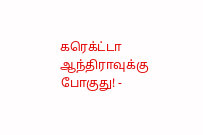கரெக்ட்டா ஆந்திராவுக்கு போகுது! -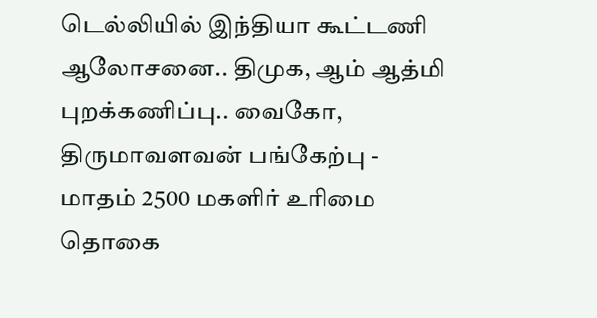டெல்லியில் இந்தியா கூட்டணி ஆலோசனை.. திமுக, ஆம் ஆத்மி புறக்கணிப்பு.. வைகோ, திருமாவளவன் பங்கேற்பு -
மாதம் 2500 மகளிர் உரிமை தொகை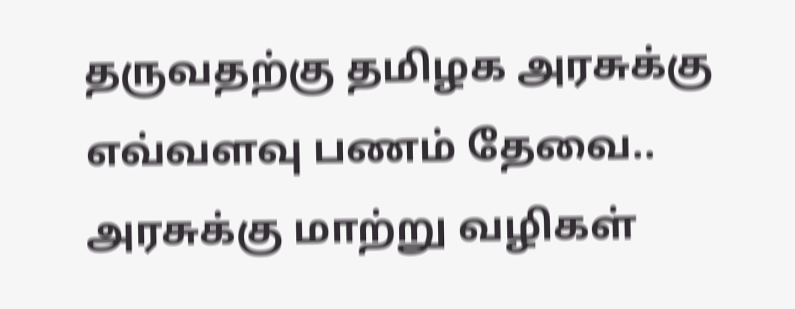தருவதற்கு தமிழக அரசுக்கு எவ்வளவு பணம் தேவை.. அரசுக்கு மாற்று வழிகள்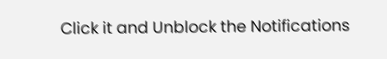Click it and Unblock the Notifications